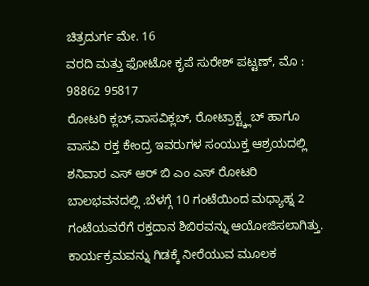ಚಿತ್ರದುರ್ಗ ಮೇ. 16
ವರದಿ ಮತ್ತು ಫೋಟೋ ಕೃಪೆ ಸುರೇಶ್ ಪಟ್ಟಣ್, ಮೊ : 98862 95817
ರೋಟರಿ ಕ್ಲಬ್,ವಾಸವಿಕ್ಲಬ್, ರೋಟ್ರಾಕ್ಟ್ಕ್ಲಬ್ ಹಾಗೂ ವಾಸವಿ ರಕ್ತ ಕೇಂದ್ರ ಇವರುಗಳ ಸಂಯುಕ್ತ ಆಶ್ರಯದಲ್ಲಿ ಶನಿವಾರ ಎಸ್ ಆರ್ ಬಿ ಎಂ ಎಸ್ ರೋಟರಿ ಬಾಲಭವನದಲ್ಲಿ .ಬೆಳಗ್ಗೆ 10 ಗಂಟೆಯಿಂದ ಮಧ್ಯಾಹ್ನ 2 ಗಂಟೆಯವರೆಗೆ ರಕ್ತದಾನ ಶಿಬಿರವನ್ನು ಆಯೋಜಿಸಲಾಗಿತ್ತು.
ಕಾರ್ಯಕ್ರಮವನ್ನು ಗಿಡಕ್ಕೆ ನೀರೆಯುವ ಮೂಲಕ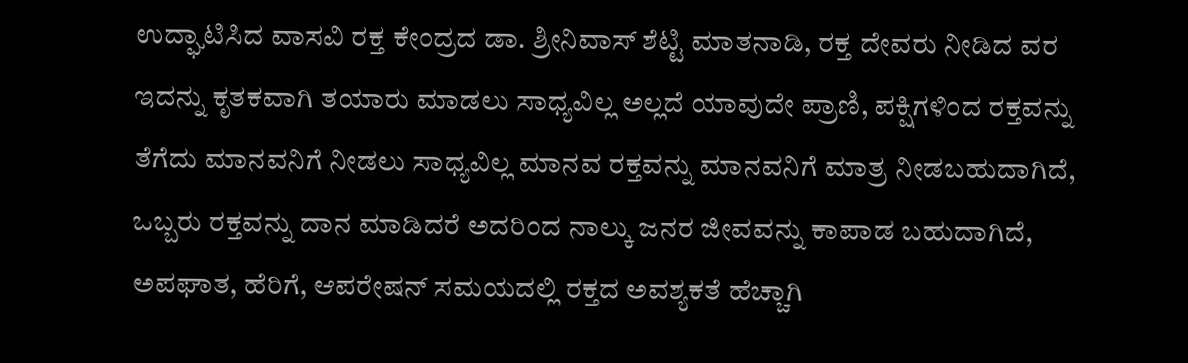ಉದ್ಘಾಟಿಸಿದ ವಾಸವಿ ರಕ್ತ ಕೇಂದ್ರದ ಡಾ. ಶ್ರೀನಿವಾಸ್ ಶೆಟ್ಟಿ ಮಾತನಾಡಿ, ರಕ್ತ ದೇವರು ನೀಡಿದ ವರ ಇದನ್ನು ಕೃತಕವಾಗಿ ತಯಾರು ಮಾಡಲು ಸಾಧ್ಯವಿಲ್ಲ ಅಲ್ಲದೆ ಯಾವುದೇ ಪ್ರಾಣಿ, ಪಕ್ಷಿಗಳಿಂದ ರಕ್ತವನ್ನು ತೆಗೆದು ಮಾನವನಿಗೆ ನೀಡಲು ಸಾಧ್ಯವಿಲ್ಲ ಮಾನವ ರಕ್ತವನ್ನು ಮಾನವನಿಗೆ ಮಾತ್ರ ನೀಡಬಹುದಾಗಿದೆ, ಒಬ್ಬರು ರಕ್ತವನ್ನು ದಾನ ಮಾಡಿದರೆ ಅದರಿಂದ ನಾಲ್ಕು ಜನರ ಜೀವವನ್ನು ಕಾಪಾಡ ಬಹುದಾಗಿದೆ, ಅಪಘಾತ, ಹೆರಿಗೆ, ಆಪರೇಷನ್ ಸಮಯದಲ್ಲಿ ರಕ್ತದ ಅವಶ್ಯಕತೆ ಹೆಚ್ಚಾಗಿ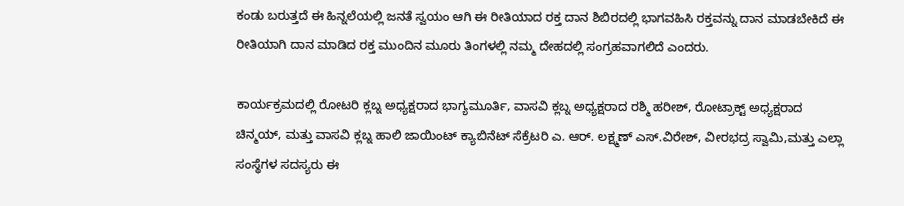ಕಂಡು ಬರುತ್ತದೆ ಈ ಹಿನ್ನಲೆಯಲ್ಲಿ ಜನತೆ ಸ್ವಯಂ ಆಗಿ ಈ ರೀತಿಯಾದ ರಕ್ತ ದಾನ ಶಿಬಿರದಲ್ಲಿ ಭಾಗವಹಿಸಿ ರಕ್ತವನ್ನು ದಾನ ಮಾಡಬೇಕಿದೆ ಈ ರೀತಿಯಾಗಿ ದಾನ ಮಾಡಿದ ರಕ್ತ ಮುಂದಿನ ಮೂರು ತಿಂಗಳಲ್ಲಿ ನಮ್ಮ ದೇಹದಲ್ಲಿ ಸಂಗ್ರಹವಾಗಲಿದೆ ಎಂದರು.

ಕಾರ್ಯಕ್ರಮದಲ್ಲಿ ರೋಟರಿ ಕ್ಲಬ್ನ ಅಧ್ಯಕ್ಷರಾದ ಭಾಗ್ಯಮೂರ್ತಿ, ವಾಸವಿ ಕ್ಲಬ್ನ ಅಧ್ಯಕ್ಷರಾದ ರಶ್ಮಿ ಹರೀಶ್, ರೋಟ್ರಾಕ್ಟ್ ಅಧ್ಯಕ್ಷರಾದ ಚಿನ್ಮಯ್, ಮತ್ತು ವಾಸವಿ ಕ್ಲಬ್ನ ಹಾಲಿ ಜಾಯಿಂಟ್ ಕ್ಯಾಬಿನೆಟ್ ಸೆಕ್ರೆಟರಿ ಎ. ಆರ್. ಲಕ್ಷ್ಮಣ್ ಎಸ್.ವಿರೇಶ್, ವೀರಭದ್ರ ಸ್ವಾಮಿ,ಮತ್ತು ಎಲ್ಲಾ ಸಂಸ್ಥೆಗಳ ಸದಸ್ಯರು ಈ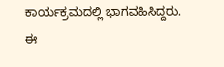ಕಾರ್ಯಕ್ರಮದಲ್ಲಿ ಭಾಗವಹಿಸಿದ್ದರು. ಈ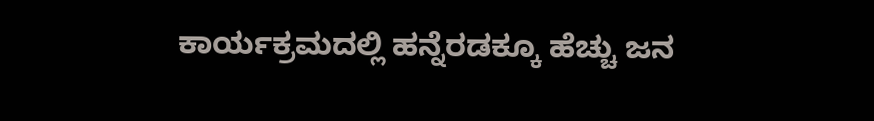ಕಾರ್ಯಕ್ರಮದಲ್ಲಿ ಹನ್ನೆರಡಕ್ಕೂ ಹೆಚ್ಚು ಜನ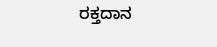ರಕ್ತದಾನ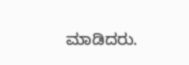ಮಾಡಿದರು.